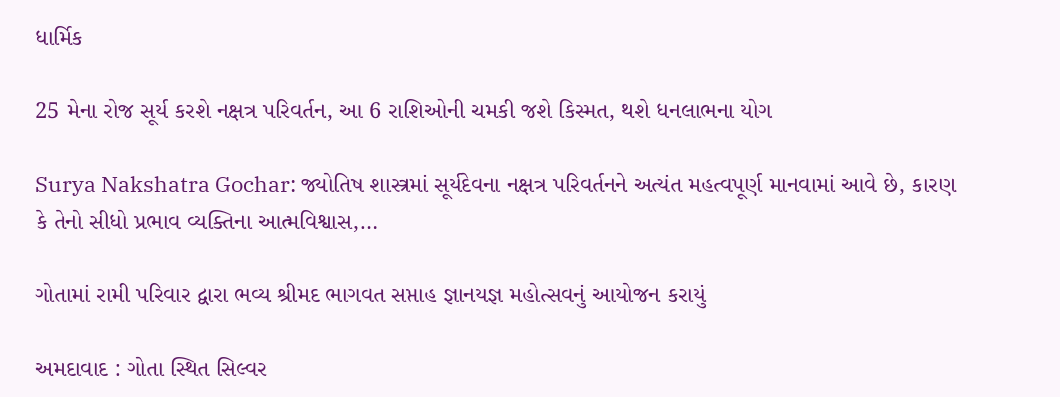ધાર્મિક

25 મેના રોજ સૂર્ય કરશે નક્ષત્ર પરિવર્તન, આ 6 રાશિઓની ચમકી જશે કિસ્મત, થશે ધનલાભના યોગ

Surya Nakshatra Gochar: જ્યોતિષ શાસ્ત્રમાં સૂર્યદેવના નક્ષત્ર પરિવર્તનને અત્યંત મહત્વપૂર્ણ માનવામાં આવે છે, કારણ કે તેનો સીધો પ્રભાવ વ્યક્તિના આત્મવિશ્વાસ,…

ગોતામાં રામી પરિવાર દ્વારા ભવ્ય શ્રીમદ ભાગવત સપ્તાહ જ્ઞાનયજ્ઞ મહોત્સવનું આયોજન કરાયું

અમદાવાદ : ગોતા સ્થિત સિલ્વર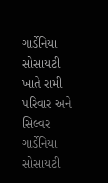ગાર્ડેનિયા સોસાયટી ખાતે રામી પરિવાર અને સિલ્વર ગાર્ડેનિયા સોસાયટી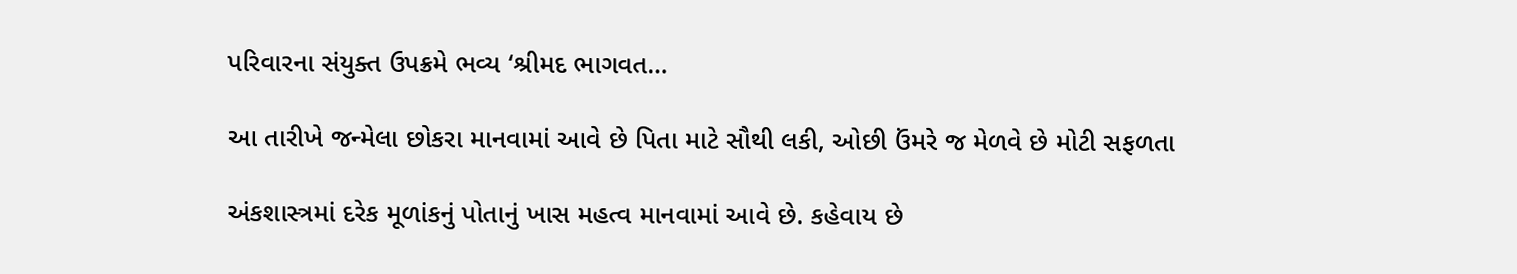પરિવારના સંયુક્ત ઉપક્રમે ભવ્ય ‘શ્રીમદ ભાગવત…

આ તારીખે જન્મેલા છોકરા માનવામાં આવે છે પિતા માટે સૌથી લકી, ઓછી ઉંમરે જ મેળવે છે મોટી સફળતા

અંકશાસ્ત્રમાં દરેક મૂળાંકનું પોતાનું ખાસ મહત્વ માનવામાં આવે છે. કહેવાય છે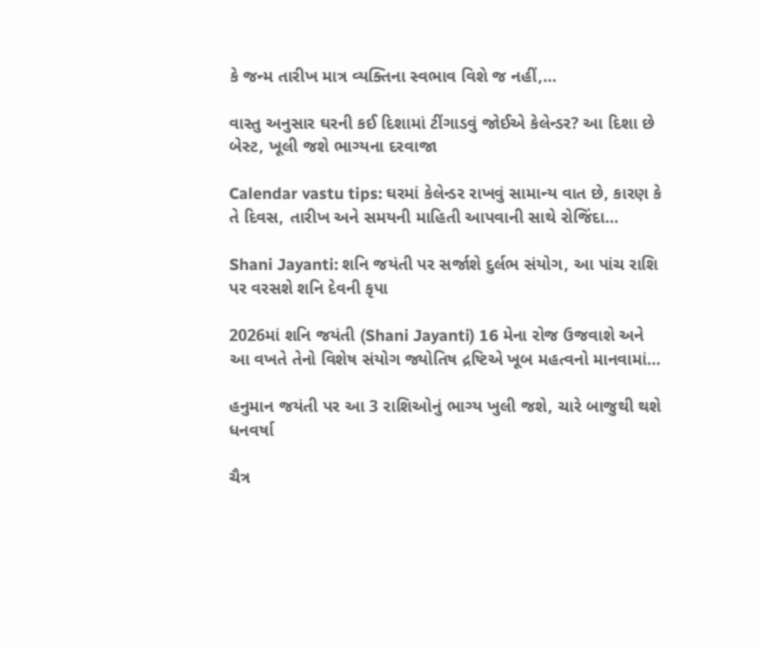કે જન્મ તારીખ માત્ર વ્યક્તિના સ્વભાવ વિશે જ નહીં,…

વાસ્તુ અનુસાર ઘરની કઈ દિશામાં ટીંગાડવું જોઈએ કેલેન્ડર? આ દિશા છે બેસ્ટ, ખૂલી જશે ભાગ્યના દરવાજા

Calendar vastu tips: ઘરમાં કેલેન્ડર રાખવું સામાન્ય વાત છે, કારણ કે તે દિવસ, તારીખ અને સમયની માહિતી આપવાની સાથે રોજિંદા…

Shani Jayanti: શનિ જયંતી પર સર્જાશે દુર્લભ સંયોગ, આ પાંચ રાશિ પર વરસશે શનિ દેવની કૃપા

2026માં શનિ જયંતી (Shani Jayanti) 16 મેના રોજ ઉજવાશે અને આ વખતે તેનો વિશેષ સંયોગ જ્યોતિષ દ્રષ્ટિએ ખૂબ મહત્વનો માનવામાં…

હનુમાન જયંતી પર આ 3 રાશિઓનું ભાગ્ય ખુલી જશે, ચારે બાજુથી થશે ધનવર્ષા

ચૈત્ર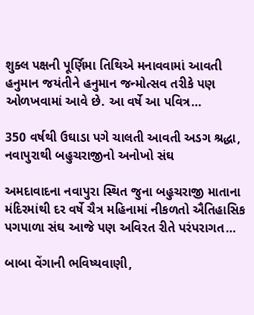શુક્લ પક્ષની પૂર્ણિમા તિથિએ મનાવવામાં આવતી હનુમાન જયંતીને હનુમાન જન્મોત્સવ તરીકે પણ ઓળખવામાં આવે છે. આ વર્ષે આ પવિત્ર…

350 વર્ષથી ઉઘાડા પગે ચાલતી આવતી અડગ શ્રદ્ધા, નવાપુરાથી બહુચરાજીનો અનોખો સંઘ

અમદાવાદના નવાપુરા સ્થિત જુના બહુચરાજી માતાના મંદિરમાંથી દર વર્ષે ચૈત્ર મહિનામાં નીકળતો ઐતિહાસિક પગપાળા સંઘ આજે પણ અવિરત રીતે પરંપરાગત…

બાબા વેંગાની ભવિષ્યવાણી,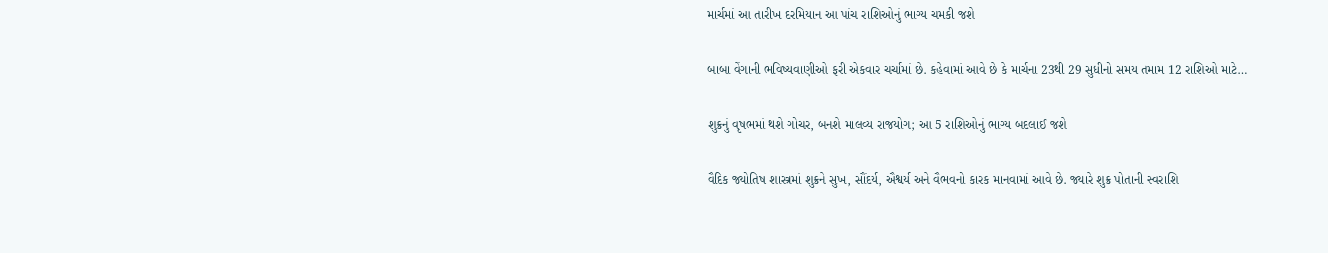માર્ચમાં આ તારીખ દરમિયાન આ પાંચ રાશિઓનું ભાગ્ય ચમકી જશે

બાબા વેંગાની ભવિષ્યવાણીઓ ફરી એકવાર ચર્ચામાં છે. કહેવામાં આવે છે કે માર્ચના 23થી 29 સુધીનો સમય તમામ 12 રાશિઓ માટે…

શુક્રનું વૃષભમાં થશે ગોચર, બનશે માલવ્ય રાજયોગ; આ 5 રાશિઓનું ભાગ્ય બદલાઈ જશે

વૈદિક જ્યોતિષ શાસ્ત્રમાં શુક્રને સુખ, સૌંદર્ય, ઐશ્વર્ય અને વૈભવનો કારક માનવામાં આવે છે. જ્યારે શુક્ર પોતાની સ્વરાશિ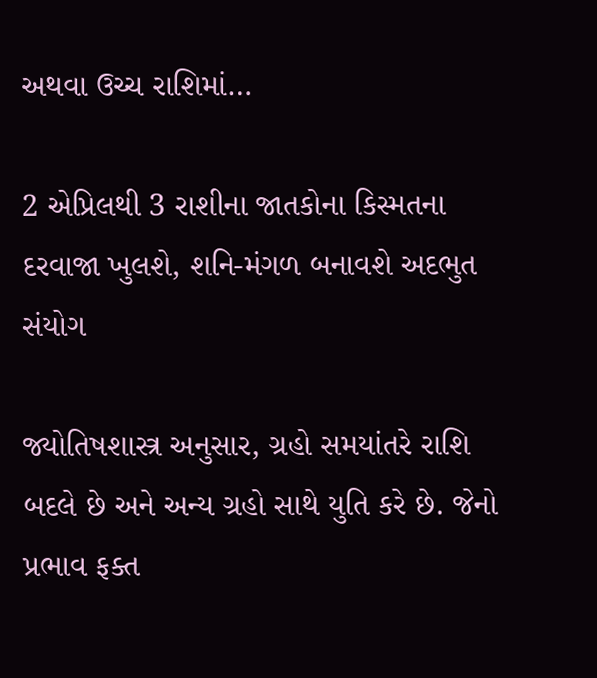અથવા ઉચ્ચ રાશિમાં…

2 એપ્રિલથી 3 રાશીના જાતકોના કિસ્મતના દરવાજા ખુલશે, શનિ-મંગળ બનાવશે અદભુત સંયોગ

જ્યોતિષશાસ્ત્ર અનુસાર, ગ્રહો સમયાંતરે રાશિ બદલે છે અને અન્ય ગ્રહો સાથે યુતિ કરે છે. જેનો પ્રભાવ ફક્ત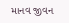માનવ જીવન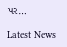પર…

Latest News